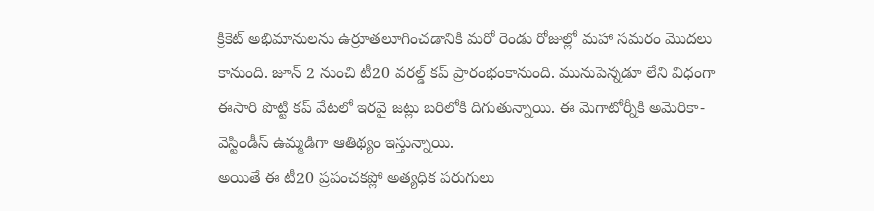క్రికెట్ అభిమానులను ఉర్రూతలూగించడానికి మరో రెండు రోజుల్లో మహా సమరం మొదలు కానుంది. జూన్ 2 నుంచి టీ20 వరల్డ్ కప్ ప్రారంభంకానుంది. మునుపెన్నడూ లేని విధంగా ఈసారి పొట్టి కప్ వేటలో ఇరవై జట్లు బరిలోకి దిగుతున్నాయి. ఈ మెగాటోర్నీకి అమెరికా-వెస్టిండీస్ ఉమ్మడిగా ఆతిథ్యం ఇస్తున్నాయి.
అయితే ఈ టీ20 ప్రపంచకప్లో అత్యధిక పరుగులు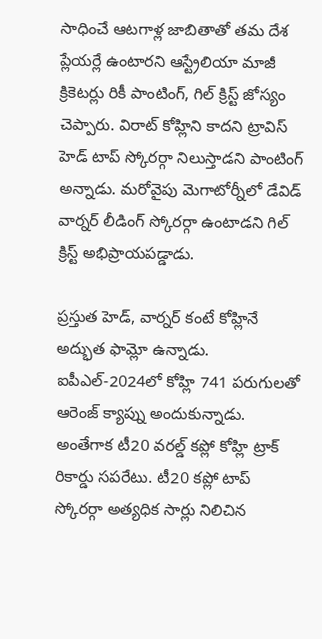సాధించే ఆటగాళ్ల జాబితాతో తమ దేశ ప్లేయర్లే ఉంటారని ఆస్ట్రేలియా మాజీ క్రికెటర్లు రికీ పాంటింగ్, గిల్ క్రిస్ట్ జోస్యం చెప్పారు. విరాట్ కోహ్లిని కాదని ట్రావిస్ హెడ్ టాప్ స్కోరర్గా నిలుస్తాడని పాంటింగ్ అన్నాడు. మరోవైపు మెగాటోర్నీలో డేవిడ్ వార్నర్ లీడింగ్ స్కోరర్గా ఉంటాడని గిల్ క్రిస్ట్ అభిప్రాయపడ్డాడు.

ప్రస్తుత హెడ్, వార్నర్ కంటే కోహ్లినే అద్భుత ఫామ్లో ఉన్నాడు. ఐపీఎల్-2024లో కోహ్లి 741 పరుగులతో ఆరెంజ్ క్యాప్ను అందుకున్నాడు. అంతేగాక టీ20 వరల్డ్ కప్లో కోహ్లి ట్రాక్ రికార్డు సపరేటు. టీ20 కప్లో టాప్ స్కోరర్గా అత్యధిక సార్లు నిలిచిన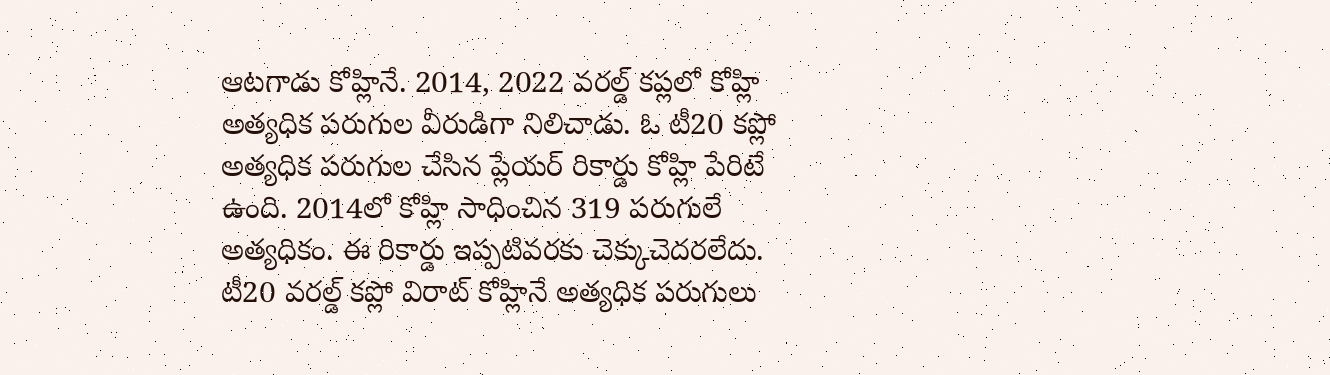ఆటగాడు కోహ్లినే. 2014, 2022 వరల్డ్ కప్లలో కోహ్లి అత్యధిక పరుగుల వీరుడిగా నిలిచాడు. ఓ టీ20 కప్లో అత్యధిక పరుగుల చేసిన ప్లేయర్ రికార్డు కోహ్లి పేరిటే ఉంది. 2014లో కోహ్లి సాధించిన 319 పరుగులే అత్యధికం. ఈ రికార్డు ఇప్పటివరకు చెక్కుచెదరలేదు.
టీ20 వరల్డ్ కప్లో విరాట్ కోహ్లినే అత్యధిక పరుగులు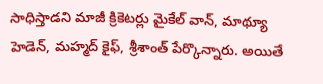సాధిస్తాడని మాజీ క్రికెటర్లు మైకేల్ వాన్, మాథ్యూ హెడెన్, మహ్మద్ కైఫ్, శ్రీశాంత్ పేర్కొన్నారు. అయితే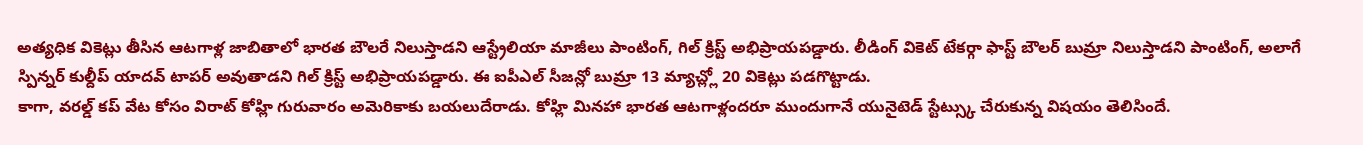అత్యధిక వికెట్లు తీసిన ఆటగాళ్ల జాబితాలో భారత బౌలరే నిలుస్తాడని ఆస్ట్రేలియా మాజీలు పాంటింగ్, గిల్ క్రిస్ట్ అభిప్రాయపడ్డారు. లీడింగ్ వికెట్ టేకర్గా ఫాస్ట్ బౌలర్ బుమ్రా నిలుస్తాడని పాంటింగ్, అలాగే స్పిన్నర్ కుల్దీప్ యాదవ్ టాపర్ అవుతాడని గిల్ క్రిస్ట్ అభిప్రాయపడ్డారు. ఈ ఐపీఎల్ సీజన్లో బుమ్రా 13 మ్యాచ్ల్లో 20 వికెట్లు పడగొట్టాడు.
కాగా, వరల్డ్ కప్ వేట కోసం విరాట్ కోహ్లి గురువారం అమెరికాకు బయలుదేరాడు. కోహ్లి మినహా భారత ఆటగాళ్లందరూ ముందుగానే యునైటెడ్ స్టేట్స్కు చేరుకున్న విషయం తెలిసిందే.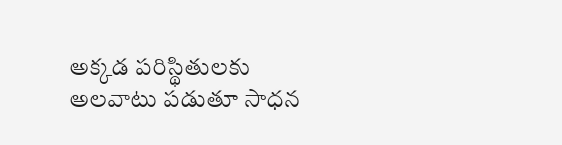అక్కడ పరిస్థితులకు అలవాటు పడుతూ సాధన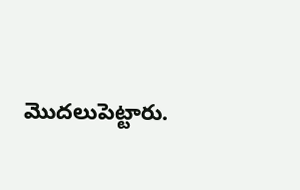మొదలుపెట్టారు.